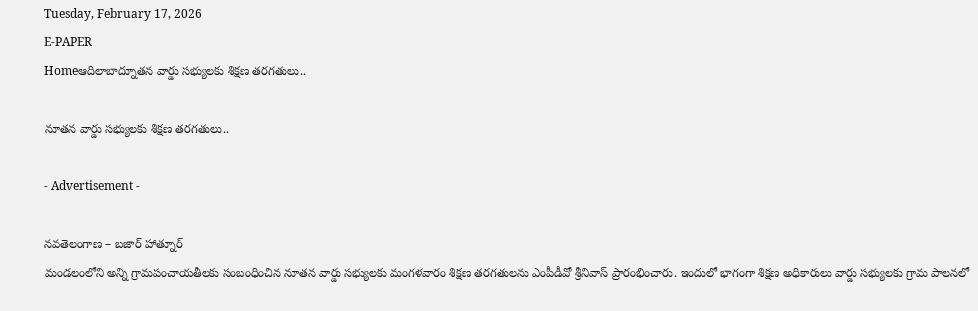Tuesday, February 17, 2026
E-PAPER
Homeఆదిలాబాద్నూతన వార్డు సభ్యులకు శిక్షణ తరగతులు..

నూతన వార్డు సభ్యులకు శిక్షణ తరగతులు..

- Advertisement -

నవతెలంగాణ – బజార్ హాత్నూర్
మండలంలోని అన్ని గ్రామపంచాయతీలకు సంబంధించిన నూతన వార్డు సభ్యులకు మంగళవారం శిక్షణ తరగతులను ఎంపీడీవో శ్రీనివాస్ ప్రారంభించారు. ఇందులో భాగంగా శిక్షణ అధికారులు వార్డు సభ్యులకు గ్రామ పాలనలో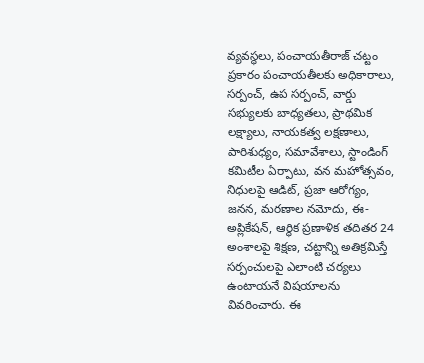వ్యవస్థలు, పంచాయతీరాజ్‌ చట్టం ప్రకారం పంచాయతీలకు అధికారాలు, సర్పంచ్‌, ఉప సర్పంచ్‌, వార్డు సభ్యులకు బాధ్యతలు, ప్రాథమిక లక్ష్యాలు, నాయకత్వ లక్షణాలు, పారిశుధ్యం, సమావేశాలు, స్టాండింగ్‌ కమిటీల ఏర్పాటు, వన మహోత్సవం, నిధులపై ఆడిట్‌, ప్రజా ఆరోగ్యం, జనన, మరణాల నమోదు, ఈ-అప్లికేషన్‌, ఆర్థిక ప్రణాళిక తదితర 24 అంశాలపై శిక్షణ, చట్టాన్ని అతిక్రమిస్తే సర్పంచులపై ఎలాంటి చర్యలు ఉంటాయనే విషయాలను  వివరించారు. ఈ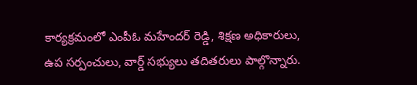కార్యక్రమంలో ఎంపీఓ మహేందర్ రెడ్డి, శిక్షణ అధికారులు, ఉప సర్పంచులు, వార్డ్ సభ్యులు తదితరులు పాల్గొన్నారు.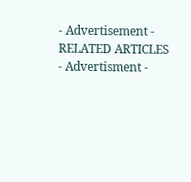- Advertisement -
RELATED ARTICLES
- Advertisment -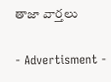తాజా వార్తలు

- Advertisment -